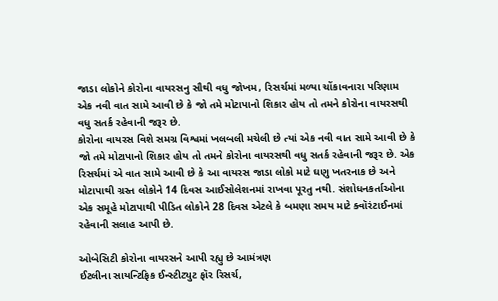જાડા લોકોને કોરોના વાયરસનુ સૌથી વધુ જોખમ, રિસર્ચમાં મળ્યા ચોંકાવનારા પરિણામ
એક નવી વાત સામે આવી છે કે જો તમે મોટાપાનો શિકાર હોય તો તમને કોરોના વાયરસથી વધુ સતર્ક રહેવાની જરૂર છે.
કોરોના વાયરસ વિશે સમગ્ર વિશ્વમાં ખલબલી મચેલી છે ત્યાં એક નવી વાત સામે આવી છે કે જો તમે મોટાપાનો શિકાર હોય તો તમને કોરોના વાયરસથી વધુ સતર્ક રહેવાની જરૂર છે. એક રિસર્ચમાં એ વાત સામે આવી છે કે આ વાયરસ જાડા લોકો માટે ઘણુ ખતરનાક છે અને મોટાપાથી ગ્રસ્ત લોકોને 14 દિવસ આઈસોલેશનમાં રાખવા પૂરતુ નથી. સંશોધનકર્તાઓના એક સમૂહે મોટાપાથી પીડિત લોકોને 28 દિવસ એટલે કે બમણા સમય માટે ક્વૉરંટાઈનમાં રહેવાની સલાહ આપી છે.

ઓબેસિટી કોરોના વાયરસને આપી રહ્યુ છે આમંત્રણ
ઈટલીના સાયન્ટિફિક ઈન્સ્ટીટ્યુટ ફૉર રિસર્ચ,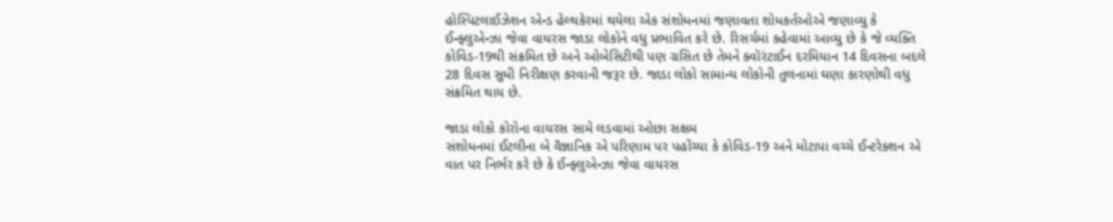હોસ્પિટલાઈઝેશન એન્ડ હેલ્થકેરમાં થયેલા એક સંશોધનમાં જણાવતા શોધકર્તઓએ જણાવ્યુ કે ઈન્ફ્લુએન્ઝા જેવા વાયરસ જાડા લોકોને વધુ પ્રભાવિત કરે છે. રિસર્ચમાં કહેવામાં આવ્યુ છે કે જે વ્યક્તિ કોવિડ-19થી સંક્રમિત છે અને ઓબેસિટીથી પણ ગ્રસિત છે તેમને ક્વૉરંટાઈન દરમિયાન 14 દિવસના બદલે 28 દિવસ સુધી નિરીક્ષણ કરવાની જરૂર છે. જાડા લોકો સામાન્ય લોકોની તુલનામાં ઘણા કારણોથી વધુ સંક્રમિત થાય છે.

જાડા લોકો કોરોના વાયરસ સામે લડવામાં ઓછા સક્ષમ
સંશોધનમાં ઈટલીના બે વૈજ્ઞાનિક એ પરિણામ પર પહોંચ્યા કે કોવિડ-19 અને મોટાપા વચ્ચે ઈન્ટરેક્શન એ વાત પર નિર્ભર કરે છે કે ઈન્ફ્લુએન્ઝા જેવા વાયરસ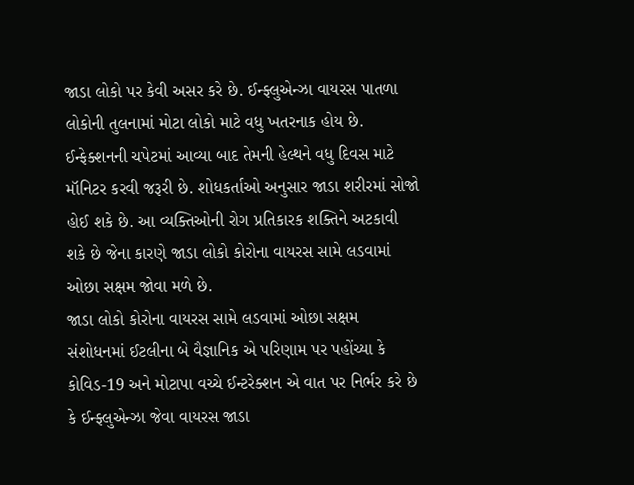જાડા લોકો પર કેવી અસર કરે છે. ઈન્ફ્લુએન્ઝા વાયરસ પાતળા લોકોની તુલનામાં મોટા લોકો માટે વધુ ખતરનાક હોય છે. ઈન્ફેક્શનની ચપેટમાં આવ્યા બાદ તેમની હેલ્થને વધુ દિવસ માટે મૉનિટર કરવી જરૂરી છે. શોધકર્તાઓ અનુસાર જાડા શરીરમાં સોજો હોઈ શકે છે. આ વ્યક્તિઓની રોગ પ્રતિકારક શક્તિને અટકાવી શકે છે જેના કારણે જાડા લોકો કોરોના વાયરસ સામે લડવામાં ઓછા સક્ષમ જોવા મળે છે.
જાડા લોકો કોરોના વાયરસ સામે લડવામાં ઓછા સક્ષમ
સંશોધનમાં ઈટલીના બે વૈજ્ઞાનિક એ પરિણામ પર પહોંચ્યા કે કોવિડ-19 અને મોટાપા વચ્ચે ઈન્ટરેક્શન એ વાત પર નિર્ભર કરે છે કે ઈન્ફ્લુએન્ઝા જેવા વાયરસ જાડા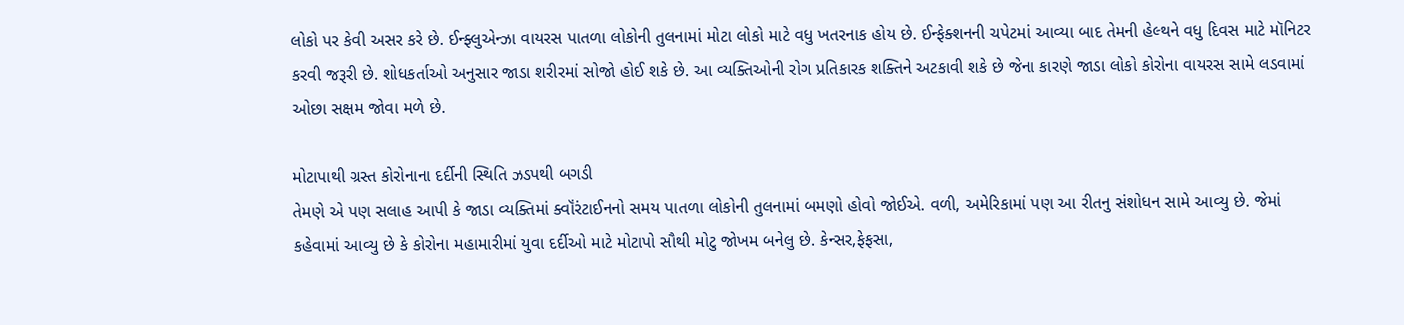લોકો પર કેવી અસર કરે છે. ઈન્ફ્લુએન્ઝા વાયરસ પાતળા લોકોની તુલનામાં મોટા લોકો માટે વધુ ખતરનાક હોય છે. ઈન્ફેક્શનની ચપેટમાં આવ્યા બાદ તેમની હેલ્થને વધુ દિવસ માટે મૉનિટર કરવી જરૂરી છે. શોધકર્તાઓ અનુસાર જાડા શરીરમાં સોજો હોઈ શકે છે. આ વ્યક્તિઓની રોગ પ્રતિકારક શક્તિને અટકાવી શકે છે જેના કારણે જાડા લોકો કોરોના વાયરસ સામે લડવામાં ઓછા સક્ષમ જોવા મળે છે.

મોટાપાથી ગ્રસ્ત કોરોનાના દર્દીની સ્થિતિ ઝડપથી બગડી
તેમણે એ પણ સલાહ આપી કે જાડા વ્યક્તિમાં ક્વૉંરંટાઈનનો સમય પાતળા લોકોની તુલનામાં બમણો હોવો જોઈએ. વળી, અમેરિકામાં પણ આ રીતનુ સંશોધન સામે આવ્યુ છે. જેમાં કહેવામાં આવ્યુ છે કે કોરોના મહામારીમાં યુવા દર્દીઓ માટે મોટાપો સૌથી મોટુ જોખમ બનેલુ છે. કેન્સર,ફેફસા,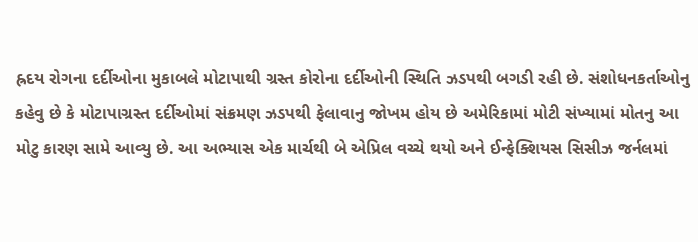હ્રદય રોગના દર્દીઓના મુકાબલે મોટાપાથી ગ્રસ્ત કોરોના દર્દીઓની સ્થિતિ ઝડપથી બગડી રહી છે. સંશોધનકર્તાઓનુ કહેવુ છે કે મોટાપાગ્રસ્ત દર્દીઓમાં સંક્રમણ ઝડપથી ફેલાવાનુ જોખમ હોય છે અમેરિકામાં મોટી સંખ્યામાં મોતનુ આ મોટુ કારણ સામે આવ્યુ છે. આ અભ્યાસ એક માર્ચથી બે એપ્રિલ વચ્ચે થયો અને ઈન્ફેક્શિયસ સિસીઝ જર્નલમાં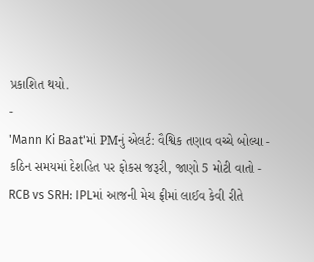પ્રકાશિત થયો.
-
'Mann Ki Baat'માં PMનું એલર્ટ: વૈશ્વિક તણાવ વચ્ચે બોલ્યા - કઠિન સમયમાં દેશહિત પર ફોકસ જરૂરી, જાણો 5 મોટી વાતો -
RCB vs SRH: IPLમાં આજની મેચ ફ્રીમાં લાઈવ કેવી રીતે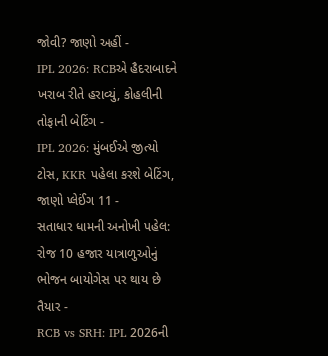જોવી? જાણો અહીં -
IPL 2026: RCBએ હૈદરાબાદને ખરાબ રીતે હરાવ્યું, કોહલીની તોફાની બેટિંગ -
IPL 2026: મુંબઈએ જીત્યો ટોસ, KKR પહેલા કરશે બેટિંગ, જાણો પ્લેઈંગ 11 -
સતાધાર ધામની અનોખી પહેલ: રોજ 10 હજાર યાત્રાળુઓનું ભોજન બાયોગેસ પર થાય છે તૈયાર -
RCB vs SRH: IPL 2026ની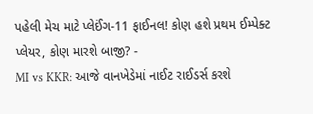પહેલી મેચ માટે પ્લેઈંગ-11 ફાઈનલ! કોણ હશે પ્રથમ ઈમ્પેક્ટ પ્લેયર, કોણ મારશે બાજી? -
MI vs KKR: આજે વાનખેડેમાં નાઈટ રાઈડર્સ કરશે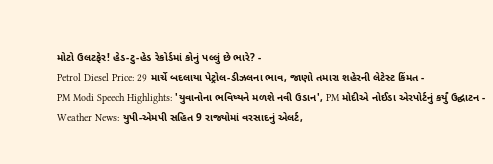મોટો ઉલટફેર! હેડ-ટુ-હેડ રેકોર્ડમાં કોનું પલ્લું છે ભારે? -
Petrol Diesel Price: 29 માર્ચે બદલાયા પેટ્રોલ-ડીઝલના ભાવ, જાણો તમારા શહેરની લેટેસ્ટ કિંમત -
PM Modi Speech Highlights: 'યુવાનોના ભવિષ્યને મળશે નવી ઉડાન', PM મોદીએ નોઈડા એરપોર્ટનું કર્યું ઉદ્ઘાટન -
Weather News: યુપી-એમપી સહિત 9 રાજ્યોમાં વરસાદનું એલર્ટ,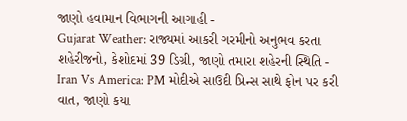જાણો હવામાન વિભાગની આગાહી -
Gujarat Weather: રાજ્યમાં આકરી ગરમીનો અનુભવ કરતા શહેરીજનો, કેશોદમાં 39 ડિગ્રી, જાણો તમારા શહેરની સ્થિતિ -
Iran Vs America: PM મોદીએ સાઉદી પ્રિન્સ સાથે ફોન પર કરી વાત, જાણો કયા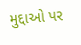મુદ્દાઓ પર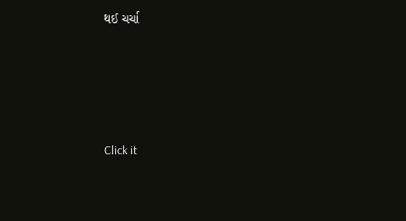થઈ ચર્ચા






Click it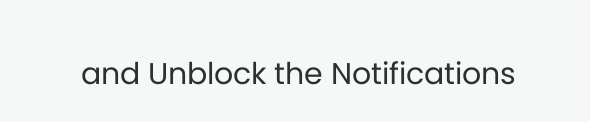and Unblock the Notifications